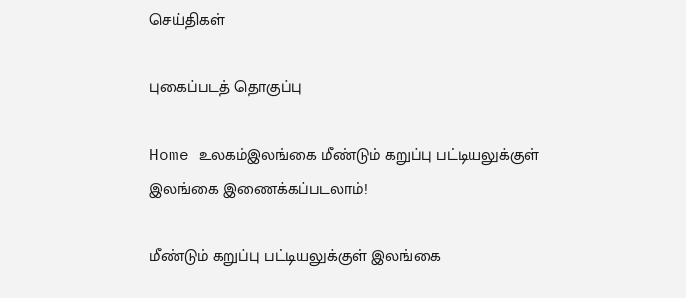செய்திகள்

புகைப்படத் தொகுப்பு

Home உலகம்இலங்கை மீண்டும் கறுப்பு பட்டியலுக்குள் இலங்கை இணைக்கப்படலாம்!

மீண்டும் கறுப்பு பட்டியலுக்குள் இலங்கை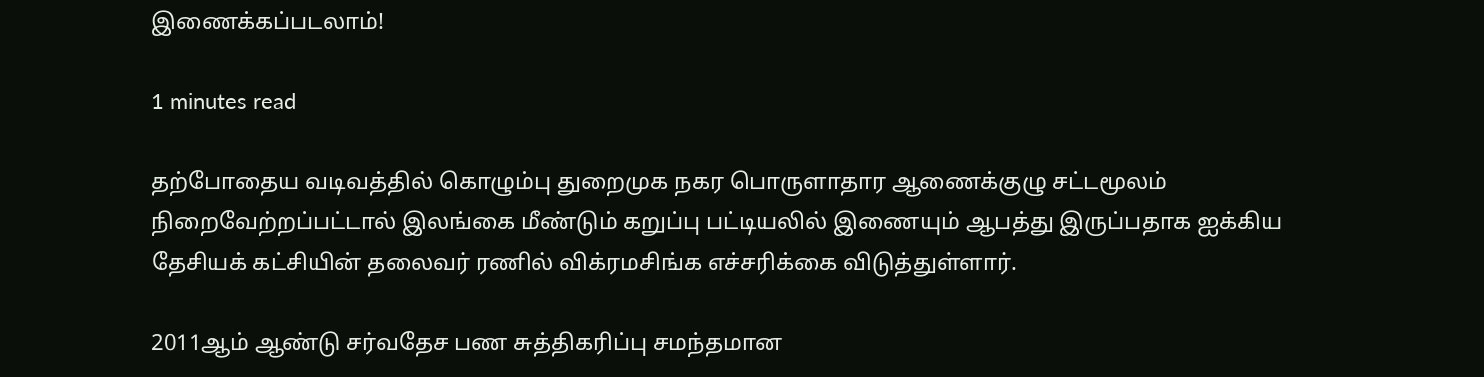இணைக்கப்படலாம்!

1 minutes read

தற்போதைய வடிவத்தில் கொழும்பு துறைமுக நகர பொருளாதார ஆணைக்குழு சட்டமூலம் நிறைவேற்றப்பட்டால் இலங்கை மீண்டும் கறுப்பு பட்டியலில் இணையும் ஆபத்து இருப்பதாக ஐக்கிய தேசியக் கட்சியின் தலைவர் ரணில் விக்ரமசிங்க எச்சரிக்கை விடுத்துள்ளார்.

2011ஆம் ஆண்டு சர்வதேச பண சுத்திகரிப்பு சமந்தமான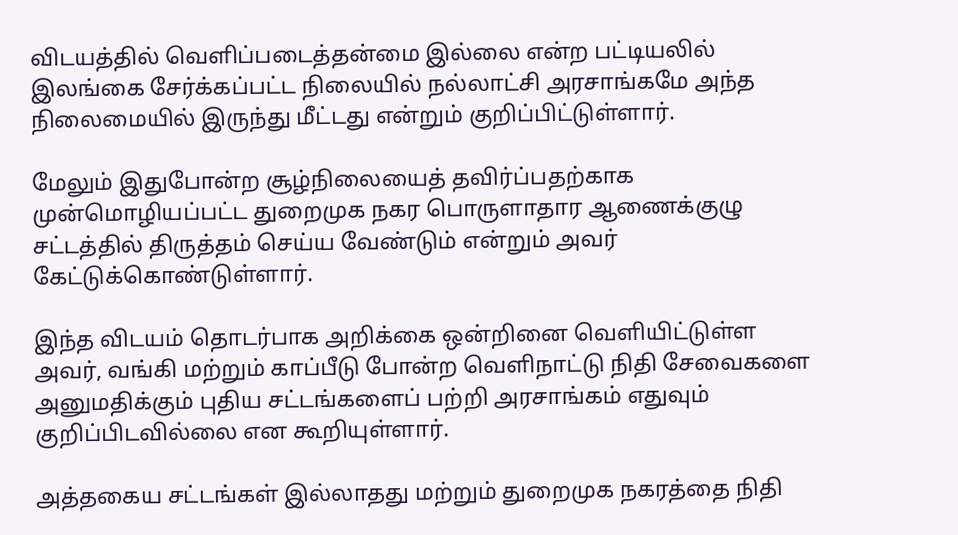விடயத்தில் வெளிப்படைத்தன்மை இல்லை என்ற பட்டியலில் இலங்கை சேர்க்கப்பட்ட நிலையில் நல்லாட்சி அரசாங்கமே அந்த நிலைமையில் இருந்து மீட்டது என்றும் குறிப்பிட்டுள்ளார்.

மேலும் இதுபோன்ற சூழ்நிலையைத் தவிர்ப்பதற்காக முன்மொழியப்பட்ட துறைமுக நகர பொருளாதார ஆணைக்குழு சட்டத்தில் திருத்தம் செய்ய வேண்டும் என்றும் அவர் கேட்டுக்கொண்டுள்ளார்.

இந்த விடயம் தொடர்பாக அறிக்கை ஒன்றினை வெளியிட்டுள்ள அவர், வங்கி மற்றும் காப்பீடு போன்ற வெளிநாட்டு நிதி சேவைகளை அனுமதிக்கும் புதிய சட்டங்களைப் பற்றி அரசாங்கம் எதுவும் குறிப்பிடவில்லை என கூறியுள்ளார்.

அத்தகைய சட்டங்கள் இல்லாதது மற்றும் துறைமுக நகரத்தை நிதி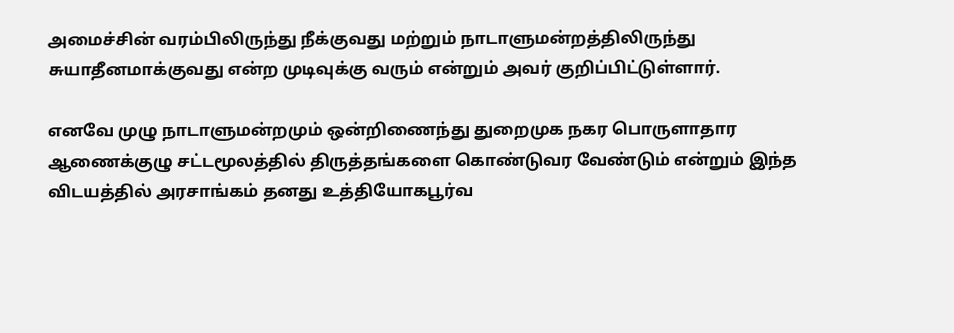அமைச்சின் வரம்பிலிருந்து நீக்குவது மற்றும் நாடாளுமன்றத்திலிருந்து சுயாதீனமாக்குவது என்ற முடிவுக்கு வரும் என்றும் அவர் குறிப்பிட்டுள்ளார்.

எனவே முழு நாடாளுமன்றமும் ஒன்றிணைந்து துறைமுக நகர பொருளாதார ஆணைக்குழு சட்டமூலத்தில் திருத்தங்களை கொண்டுவர வேண்டும் என்றும் இந்த விடயத்தில் அரசாங்கம் தனது உத்தியோகபூர்வ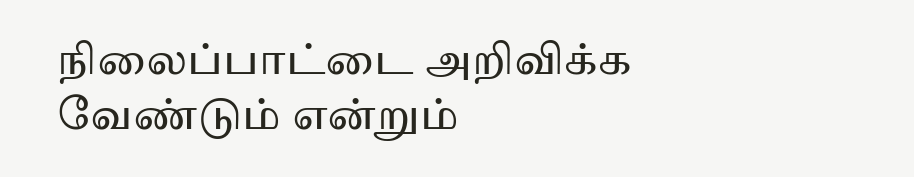நிலைப்பாட்டை அறிவிக்க வேண்டும் என்றும்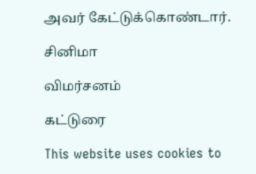அவர் கேட்டுக்கொண்டார்.

சினிமா

விமர்சனம்

கட்டுரை

This website uses cookies to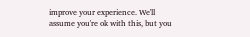improve your experience. We'll assume you're ok with this, but you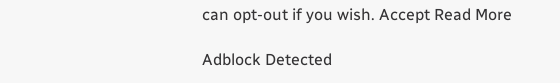can opt-out if you wish. Accept Read More

Adblock Detected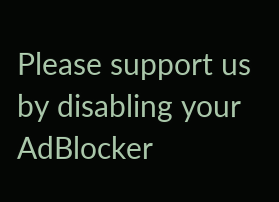Please support us by disabling your AdBlocker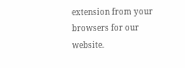extension from your browsers for our website.